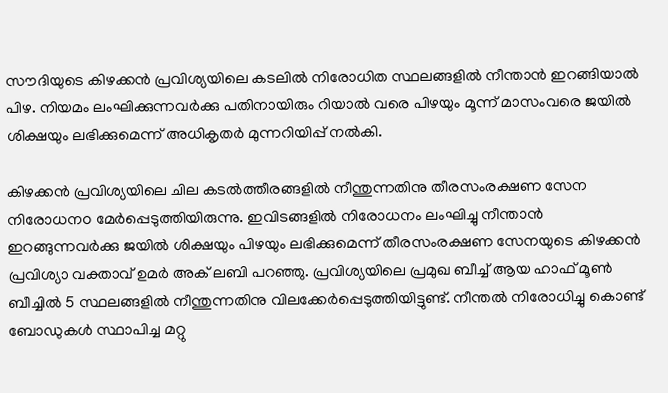സൗദിയുടെ കിഴക്കന്‍ പ്രവിശ്യയിലെ കടലില്‍ നിരോധിത സ്ഥലങ്ങളില്‍ നീന്താന്‍ ഇറങ്ങിയാല്‍ പിഴ. നിയമം ലംഘിക്കുന്നവര്‍ക്കു പതിനായിരും റിയാല്‍ വരെ പിഴയും മൂന്ന് മാസംവരെ ജയില്‍ ശിക്ഷയും ലഭിക്കുമെന്ന് അധികൃതര്‍ മുന്നറിയിപ്പ് നല്‍കി.

കിഴക്കന്‍ പ്രവിശ്യയിലെ ചില കടല്‍ത്തീരങ്ങളില്‍ നീന്തുന്നതിനു തീരസംരക്ഷണ സേന നിരോധനo മേര്‍പ്പെടുത്തിയിരുന്നു. ഇവിടങ്ങളില്‍ നിരോധനം ലംഘിച്ചു നീന്താന്‍ ഇറങ്ങുന്നവര്‍ക്കു ജയില്‍ ശിക്ഷയും പിഴയും ലഭിക്കുമെന്ന് തീരസംരക്ഷണ സേനയുടെ കിഴക്കന്‍ പ്രവിശ്യാ വക്താവ് ഉമര്‍ അക് ലബി പറഞ്ഞു. പ്രവിശ്യയിലെ പ്രമുഖ ബീച്ച് ആയ ഹാഫ് മൂണ്‍ ബീച്ചില്‍ 5 സ്ഥലങ്ങളില്‍ നീന്തുന്നതിനു വിലക്കേര്‍പ്പെടുത്തിയിട്ടുണ്ട്. നീന്തല്‍ നിരോധിച്ചു കൊണ്ട് ബോഡുകള്‍ സ്ഥാപിച്ച മറ്റു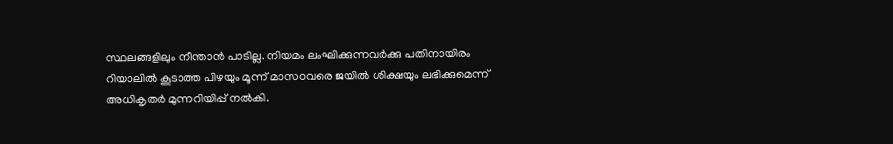സ്ഥലങ്ങളിലും നീന്താന്‍ പാടില്ല. നിയമം ലംഘിക്കുന്നവര്‍ക്കു പതിനായിരം റിയാലില്‍ കൂടാത്ത പിഴയും മൂന്ന് മാസoവരെ ജയില്‍ ശിക്ഷയും ലഭിക്കുമെന്ന് അധികൃതര്‍ മുന്നറിയിപ്പ് നല്‍കി.